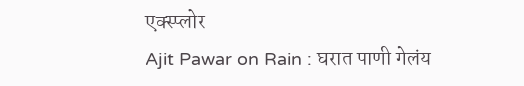एक्स्प्लोर
Ajit Pawar on Rain : घरात पाणी गेलंय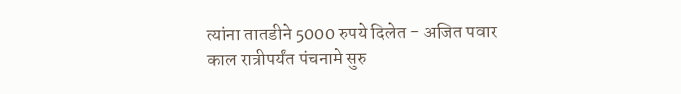त्यांना तातडीने 5000 रुपये दिलेत - अजित पवार
काल रात्रीपर्यंत पंचनामे सुरु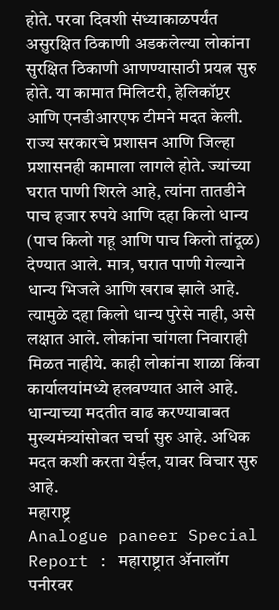होते. परवा दिवशी संध्याकाळपर्यंत असुरक्षित ठिकाणी अडकलेल्या लोकांना सुरक्षित ठिकाणी आणण्यासाठी प्रयत्न सुरु होते. या कामात मिलिटरी, हेलिकॉप्टर आणि एनडीआरएफ टीमने मदत केली. राज्य सरकारचे प्रशासन आणि जिल्हा प्रशासनही कामाला लागले होते. ज्यांच्या घरात पाणी शिरले आहे, त्यांना तातडीने पाच हजार रुपये आणि दहा किलो धान्य (पाच किलो गहू आणि पाच किलो तांदूळ) देण्यात आले. मात्र, घरात पाणी गेल्याने धान्य भिजले आणि खराब झाले आहे. त्यामुळे दहा किलो धान्य पुरेसे नाही, असे लक्षात आले. लोकांना चांगला निवाराही मिळत नाहीये. काही लोकांना शाळा किंवा कार्यालयांमध्ये हलवण्यात आले आहे. धान्याच्या मदतीत वाढ करण्याबाबत मुख्यमंत्र्यांसोबत चर्चा सुरु आहे. अधिक मदत कशी करता येईल, यावर विचार सुरु आहे.
महाराष्ट्र
Analogue paneer Special Report : महाराष्ट्रात ॲनालॉग पनीरवर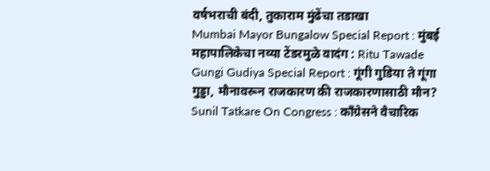वर्षभराची बंदी, तुकाराम मुंढेंचा तडाखा
Mumbai Mayor Bungalow Special Report : मुंबई महापालिकेचा नव्या टेंडरमुळे वादंग : Ritu Tawade
Gungi Gudiya Special Report : गूंगी गुडिया ते गूंगा गुड्डा, मौनावरून राजकारण की राजकारणासाठी मौन?
Sunil Tatkare On Congress : काँग्रेसने वैचारिक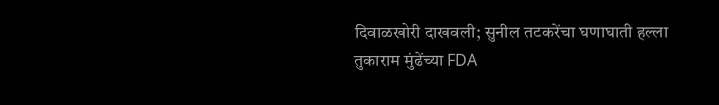दिवाळखोरी दाखवली; सुनील तटकरेंचा घणाघाती हल्ला
तुकाराम मुंढेंच्या FDA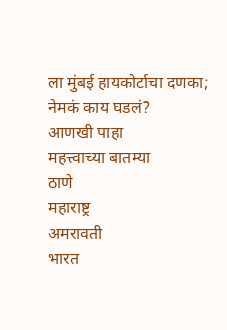ला मुंबई हायकोर्टाचा दणका; नेमकं काय घडलं?
आणखी पाहा
महत्त्वाच्या बातम्या
ठाणे
महाराष्ट्र
अमरावती
भारत